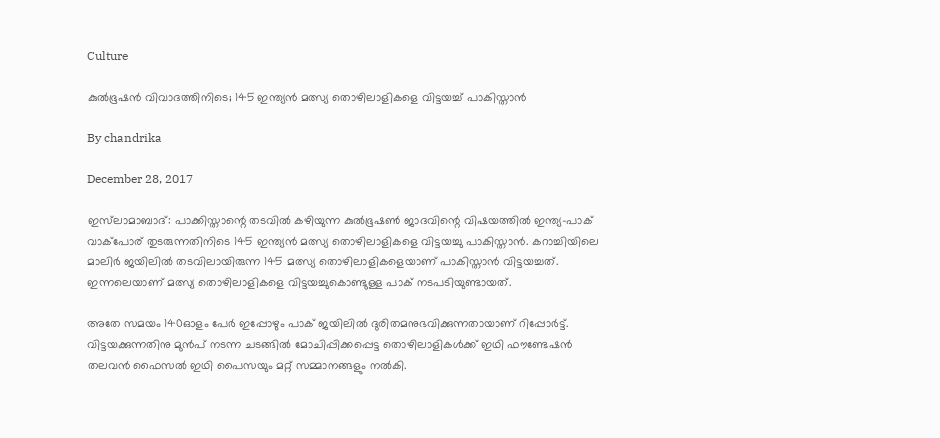Culture

കുല്‍ഭൂഷന്‍ വിവാദത്തിനിടെ; 145 ഇന്ത്യന്‍ മത്സ്യ തൊഴിലാളികളെ വിട്ടയച്ച് പാകിസ്താന്‍

By chandrika

December 28, 2017

ഇസ്‌ലാമാബാദ്: പാക്കിസ്താന്റെ തടവില്‍ കഴിയുന്ന കുല്‍ഭൂഷണ്‍ ജാദവിന്റെ വിഷയത്തില്‍ ഇന്ത്യ-പാക് വാക്‌പോര് തുടരുന്നതിനിടെ 145 ഇന്ത്യന്‍ മത്സ്യ തൊഴിലാളികളെ വിട്ടയച്ചു പാകിസ്താന്‍. കറാച്ചിയിലെ മാലിര്‍ ജയിലില്‍ തടവിലായിരുന്ന 145 മത്സ്യ തൊഴിലാളികളെയാണ് പാകിസ്താന്‍ വിട്ടയച്ചത്. ഇന്നലെയാണ് മത്സ്യ തൊഴിലാളികളെ വിട്ടയച്ചുകൊണ്ടുള്ള പാക് നടപടിയുണ്ടായത്.

അതേ സമയം 140ഓളം പേര്‍ ഇപ്പോഴും പാക് ജയിലില്‍ ദുരിതമനുഭവിക്കുന്നതായാണ് റിപ്പോര്‍ട്ട്. വിട്ടയക്കുന്നതിനു മുന്‍പ് നടന്ന ചടങ്ങില്‍ മോചിപ്പിക്കപ്പെട്ട തൊഴിലാളികള്‍ക്ക് ഇഥി ഫൗണ്ടേഷന്‍ തലവന്‍ ഫൈസല്‍ ഇഥി പൈസയും മറ്റ് സമ്മാനങ്ങളും നല്‍കി.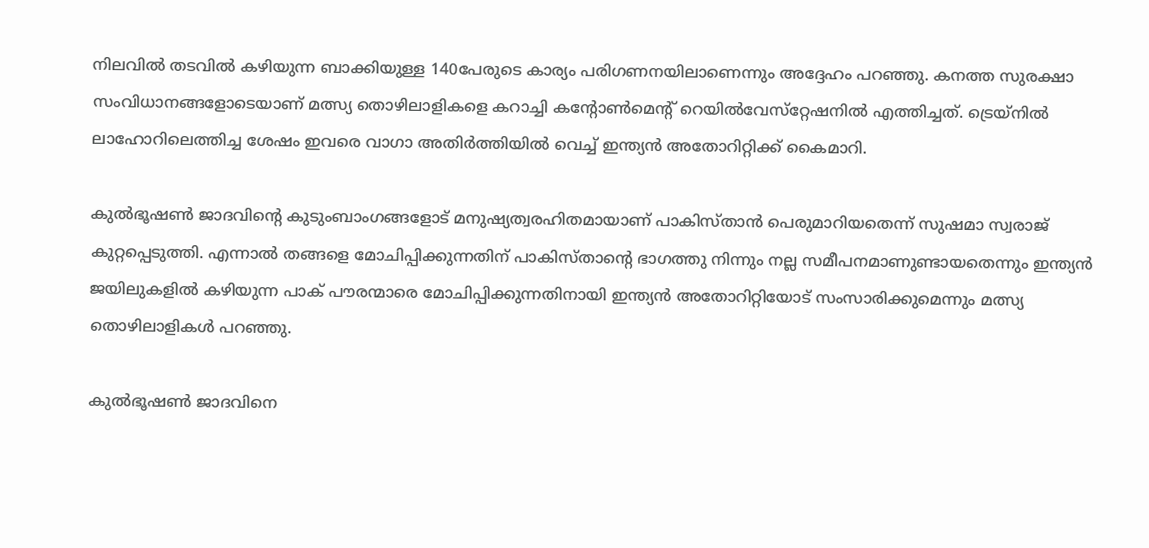നിലവില്‍ തടവില്‍ കഴിയുന്ന ബാക്കിയുള്ള 140പേരുടെ കാര്യം പരിഗണനയിലാണെന്നും അദ്ദേഹം പറഞ്ഞു. കനത്ത സുരക്ഷാ സംവിധാനങ്ങളോടെയാണ് മത്സ്യ തൊഴിലാളികളെ കറാച്ചി കന്റോണ്‍മെന്റ് റെയില്‍വേസ്‌റ്റേഷനില്‍ എത്തിച്ചത്. ട്രെയ്‌നില്‍ ലാഹോറിലെത്തിച്ച ശേഷം ഇവരെ വാഗാ അതിര്‍ത്തിയില്‍ വെച്ച് ഇന്ത്യന്‍ അതോറിറ്റിക്ക് കൈമാറി.

കുല്‍ഭൂഷണ്‍ ജാദവിന്റെ കുടുംബാംഗങ്ങളോട് മനുഷ്യത്വരഹിതമായാണ് പാകിസ്താന്‍ പെരുമാറിയതെന്ന് സുഷമാ സ്വരാജ് കുറ്റപ്പെടുത്തി. എന്നാല്‍ തങ്ങളെ മോചിപ്പിക്കുന്നതിന് പാകിസ്താന്റെ ഭാഗത്തു നിന്നും നല്ല സമീപനമാണുണ്ടായതെന്നും ഇന്ത്യന്‍ ജയിലുകളില്‍ കഴിയുന്ന പാക് പൗരന്മാരെ മോചിപ്പിക്കുന്നതിനായി ഇന്ത്യന്‍ അതോറിറ്റിയോട് സംസാരിക്കുമെന്നും മത്സ്യ തൊഴിലാളികള്‍ പറഞ്ഞു.

കുല്‍ഭൂഷണ്‍ ജാദവിനെ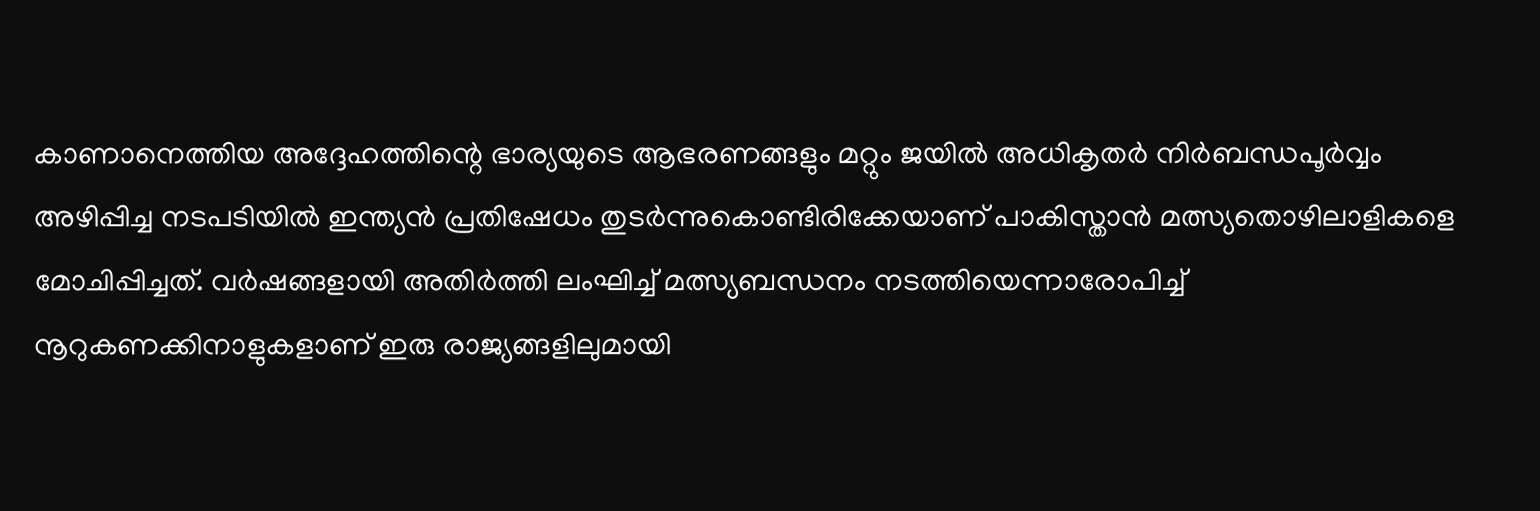കാണാനെത്തിയ അദ്ദേഹത്തിന്റെ ഭാര്യയുടെ ആഭരണങ്ങളും മറ്റും ജയില്‍ അധികൃതര്‍ നിര്‍ബന്ധപൂര്‍വ്വം അഴിപ്പിച്ച നടപടിയില്‍ ഇന്ത്യന്‍ പ്രതിഷേധം തുടര്‍ന്നുകൊണ്ടിരിക്കേയാണ് പാകിസ്താന്‍ മത്സ്യതൊഴിലാളികളെ മോചിപ്പിച്ചത്. വര്‍ഷങ്ങളായി അതിര്‍ത്തി ലംഘിച്ച് മത്സ്യബന്ധനം നടത്തിയെന്നാരോപിച്ച് നൂറുകണക്കിനാളുകളാണ് ഇരു രാജ്യങ്ങളിലുമായി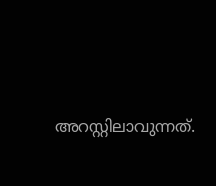അറസ്റ്റിലാവുന്നത്.